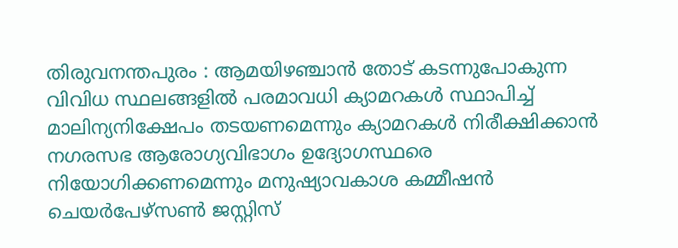തിരുവനന്തപുരം : ആമയിഴഞ്ചാന്‍ തോട് കടന്നുപോകുന്ന വിവിധ സ്ഥലങ്ങളില്‍ പരമാവധി ക്യാമറകള്‍ സ്ഥാപിച്ച് മാലിന്യനിക്ഷേപം തടയണമെന്നും ക്യാമറകള്‍ നിരീക്ഷിക്കാന്‍ നഗരസഭ ആരോഗ്യവിഭാഗം ഉദ്യോഗസ്ഥരെ നിയോഗിക്കണമെന്നും മനുഷ്യാവകാശ കമ്മീഷന്‍ ചെയര്‍പേഴ്‌സണ്‍ ജസ്റ്റിസ്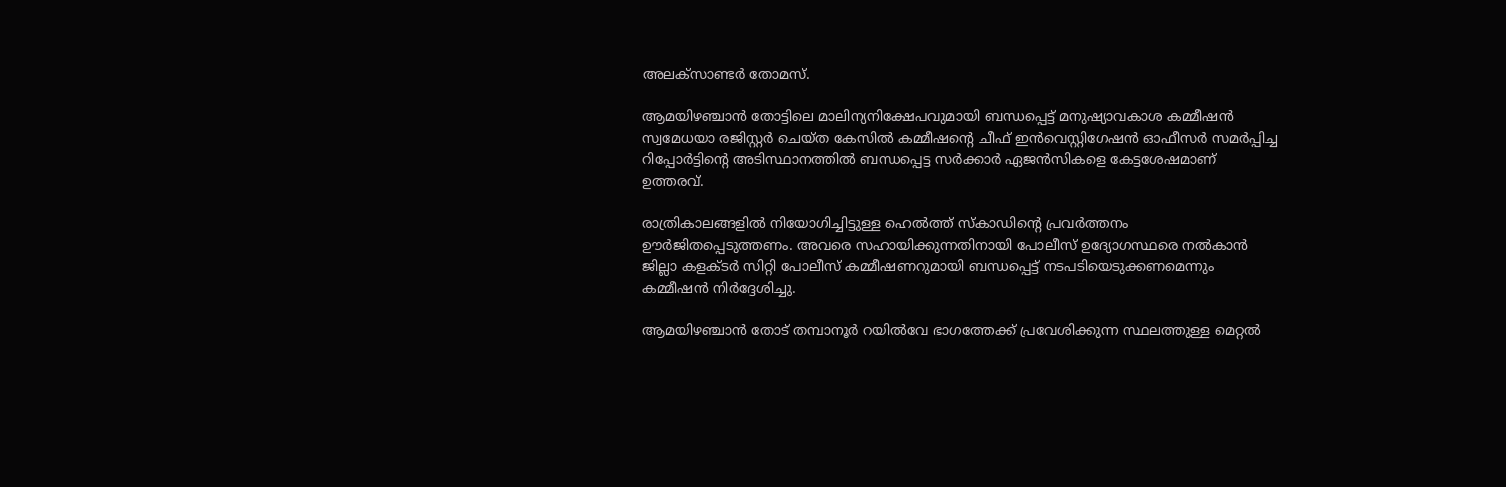അലക്‌സാണ്ടര്‍ തോമസ്.

ആമയിഴഞ്ചാന്‍ തോട്ടിലെ മാലിന്യനിക്ഷേപവുമായി ബന്ധപ്പെട്ട് മനുഷ്യാവകാശ കമ്മീഷന്‍ സ്വമേധയാ രജിസ്റ്റര്‍ ചെയ്ത കേസില്‍ കമ്മീഷന്റെ ചീഫ് ഇന്‍വെസ്റ്റിഗേഷന്‍ ഓഫീസര്‍ സമര്‍പ്പിച്ച റിപ്പോര്‍ട്ടിന്റെ അടിസ്ഥാനത്തില്‍ ബന്ധപ്പെട്ട സര്‍ക്കാര്‍ ഏജന്‍സികളെ കേട്ടശേഷമാണ് ഉത്തരവ്.

രാത്രികാലങ്ങളില്‍ നിയോഗിച്ചിട്ടുള്ള ഹെല്‍ത്ത് സ്‌കാഡിന്റെ പ്രവര്‍ത്തനം ഊര്‍ജിതപ്പെടുത്തണം. അവരെ സഹായിക്കുന്നതിനായി പോലീസ് ഉദ്യോഗസ്ഥരെ നല്‍കാന്‍ ജില്ലാ കളക്ടര്‍ സിറ്റി പോലീസ് കമ്മീഷണറുമായി ബന്ധപ്പെട്ട് നടപടിയെടുക്കണമെന്നും കമ്മീഷന്‍ നിര്‍ദ്ദേശിച്ചു.

ആമയിഴഞ്ചാന്‍ തോട് തമ്പാനൂര്‍ റയില്‍വേ ഭാഗത്തേക്ക് പ്രവേശിക്കുന്ന സ്ഥലത്തുള്ള മെറ്റല്‍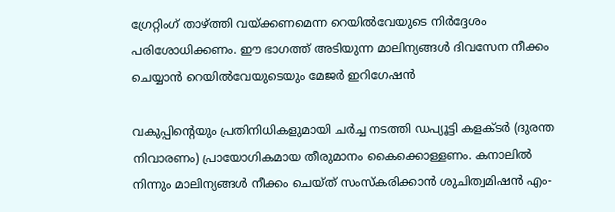ഗ്രേറ്റിംഗ് താഴ്ത്തി വയ്ക്കണമെന്ന റെയില്‍വേയുടെ നിര്‍ദ്ദേശം പരിശോധിക്കണം. ഈ ഭാഗത്ത് അടിയുന്ന മാലിന്യങ്ങള്‍ ദിവസേന നീക്കം ചെയ്യാന്‍ റെയില്‍വേയുടെയും മേജര്‍ ഇറിഗേഷന്‍

വകുപ്പിന്റെയും പ്രതിനിധികളുമായി ചര്‍ച്ച നടത്തി ഡപ്യൂട്ടി കളക്ടര്‍ (ദുരന്ത നിവാരണം) പ്രായോഗികമായ തീരുമാനം കൈക്കൊള്ളണം. കനാലില്‍ നിന്നും മാലിന്യങ്ങള്‍ നീക്കം ചെയ്ത് സംസ്‌കരിക്കാന്‍ ശുചിത്വമിഷന്‍ എം-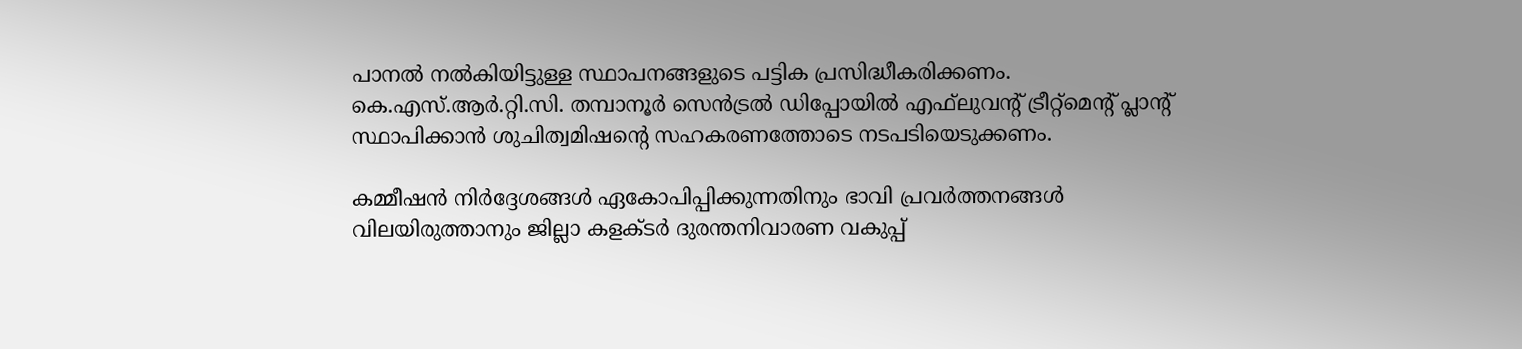പാനല്‍ നല്‍കിയിട്ടുള്ള സ്ഥാപനങ്ങളുടെ പട്ടിക പ്രസിദ്ധീകരിക്കണം. കെ.എസ്.ആര്‍.റ്റി.സി. തമ്പാനൂര്‍ സെന്‍ട്രല്‍ ഡിപ്പോയില്‍ എഫ്‌ലുവന്റ് ട്രീറ്റ്‌മെന്റ് പ്ലാന്റ് സ്ഥാപിക്കാന്‍ ശുചിത്വമിഷന്റെ സഹകരണത്തോടെ നടപടിയെടുക്കണം.

കമ്മീഷന്‍ നിര്‍ദ്ദേശങ്ങള്‍ ഏകോപിപ്പിക്കുന്നതിനും ഭാവി പ്രവര്‍ത്തനങ്ങള്‍ വിലയിരുത്താനും ജില്ലാ കളക്ടര്‍ ദുരന്തനിവാരണ വകുപ്പ്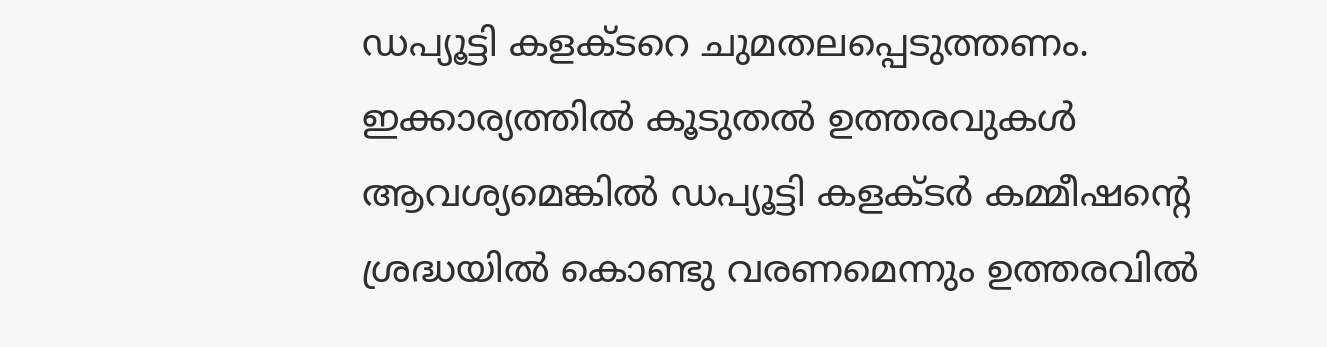ഡപ്യൂട്ടി കളക്ടറെ ചുമതലപ്പെടുത്തണം. ഇക്കാര്യത്തില്‍ കൂടുതല്‍ ഉത്തരവുകള്‍ ആവശ്യമെങ്കില്‍ ഡപ്യൂട്ടി കളക്ടര്‍ കമ്മീഷന്റെ ശ്രദ്ധയില്‍ കൊണ്ടു വരണമെന്നും ഉത്തരവില്‍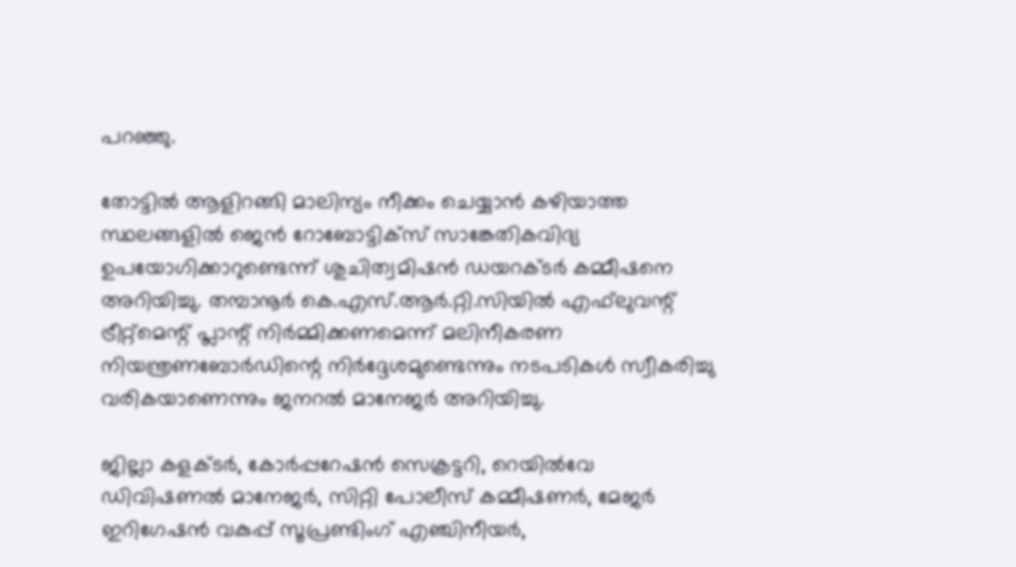പറഞ്ഞു.

തോട്ടില്‍ ആളിറങ്ങി മാലിന്യം നീക്കം ചെയ്യാന്‍ കഴിയാത്ത സ്ഥലങ്ങളില്‍ ജെന്‍ റോബോട്ടിക്‌സ് സാങ്കേതികവിദ്യ ഉപയോഗിക്കാറുണ്ടെന്ന് ശുചിത്വമിഷന്‍ ഡയറക്ടര്‍ കമ്മീഷനെ അറിയിച്ചു. തമ്പാനൂര്‍ കെ.എസ്.ആര്‍.റ്റി.സിയില്‍ എഫ്‌ലുവന്റ് ട്രീറ്റ്‌മെന്റ് പ്ലാന്റ് നിര്‍മ്മിക്കണമെന്ന് മലിനീകരണ നിയന്ത്രണബോര്‍ഡിന്റെ നിര്‍ദ്ദേശമുണ്ടെന്നും നടപടികള്‍ സ്വീകരിച്ചു വരികയാണെന്നും ജനറല്‍ മാനേജര്‍ അറിയിച്ചു.

ജില്ലാ കളക്ടര്‍, കോര്‍പ്പറേഷന്‍ സെക്രട്ടറി, റെയില്‍വേ ഡിവിഷണല്‍ മാനേജര്‍, സിറ്റി പോലീസ് കമ്മീഷണര്‍, മേജര്‍ ഇറിഗേഷന്‍ വകുപ്പ് സൂപ്രണ്ടിംഗ് എഞ്ചിനീയര്‍,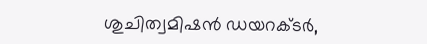ശുചിത്വമിഷന്‍ ഡയറക്ടര്‍,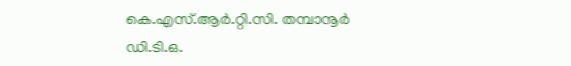കെ.എസ്.ആര്‍.റ്റി.സി. തമ്പാനൂര്‍ ഡി.ടി.ഒ.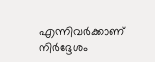എന്നിവര്‍ക്കാണ് നിര്‍ദ്ദേശം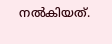നല്‍കിയത്.